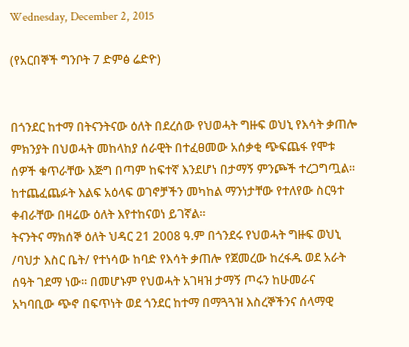Wednesday, December 2, 2015

(የአርበኞች ግንቦት 7 ድምፅ ሬድዮ)


በጎንደር ከተማ በትናንትናው ዕለት በደረሰው የህወሓት ግዙፍ ወህኒ የእሳት ቃጠሎ ምክንያት በህወሓት መከላከያ ሰራዊት በተፈፀመው አሰቃቂ ጭፍጨፋ የሞቱ ሰዎች ቁጥራቸው እጅግ በጣም ከፍተኛ እንደሆነ በታማኝ ምንጮች ተረጋግጧል፡፡ ከተጨፈጨፉት እልፍ አዕላፍ ወገኖቻችን መካከል ማንነታቸው የተለየው ስርዓተ ቀብራቸው በዛሬው ዕለት እየተከናወነ ይገኛል፡፡
ትናንትና ማክሰኞ ዕለት ህዳር 21 2008 ዓ.ም በጎንደሩ የህወሓት ግዙፍ ወህኒ /ባህታ እስር ቤት/ የተነሳው ከባድ የእሳት ቃጠሎ የጀመረው ከረፋዱ ወደ አራት ሰዓት ገደማ ነው፡፡ በመሆኑም የህወሓት አገዛዝ ታማኝ ጦሩን ከሁመራና አካባቢው ጭኖ በፍጥነት ወደ ጎንደር ከተማ በማጓጓዝ እስረኞችንና ሰላማዊ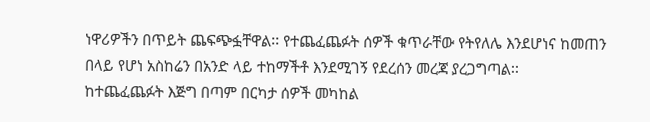ነዋሪዎችን በጥይት ጨፍጭፏቸዋል፡፡ የተጨፈጨፉት ሰዎች ቁጥራቸው የትየለሌ እንደሆነና ከመጠን በላይ የሆነ አስከሬን በአንድ ላይ ተከማችቶ እንደሚገኝ የደረሰን መረጃ ያረጋግጣል፡፡
ከተጨፈጨፉት እጅግ በጣም በርካታ ሰዎች መካከል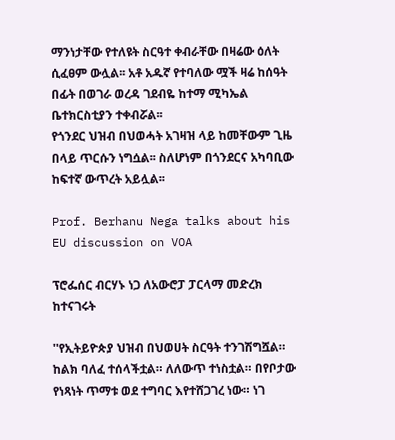ማንነታቸው የተለዩት ስርዓተ ቀብራቸው በዛሬው ዕለት ሲፈፀም ውሏል፡፡ አቶ አዱኛ የተባለው ሟች ዛሬ ከሰዓት በፊት በወገራ ወረዳ ገደብዬ ከተማ ሚካኤል ቤተክርስቲያን ተቀብሯል፡፡
የጎንደር ህዝብ በህወሓት አገዛዝ ላይ ከመቸውም ጊዜ በላይ ጥርሱን ነግሷል፡፡ ስለሆነም በጎንደርና አካባቢው ከፍተኛ ውጥረት አይሏል፡፡

Prof. Berhanu Nega talks about his EU discussion on VOA

ፕሮፌሰር ብርሃኑ ነጋ ለአውሮፓ ፓርላማ መድረክ ከተናገሩት

''የኢትይዮጵያ ህዝብ በህወሀት ስርዓት ተንገሽግሿል። ከልክ ባለፈ ተሰላችቷል። ለለውጥ ተነስቷል። በየቦታው የነጻነት ጥማቱ ወደ ተግባር እየተሸጋገረ ነው። ነገ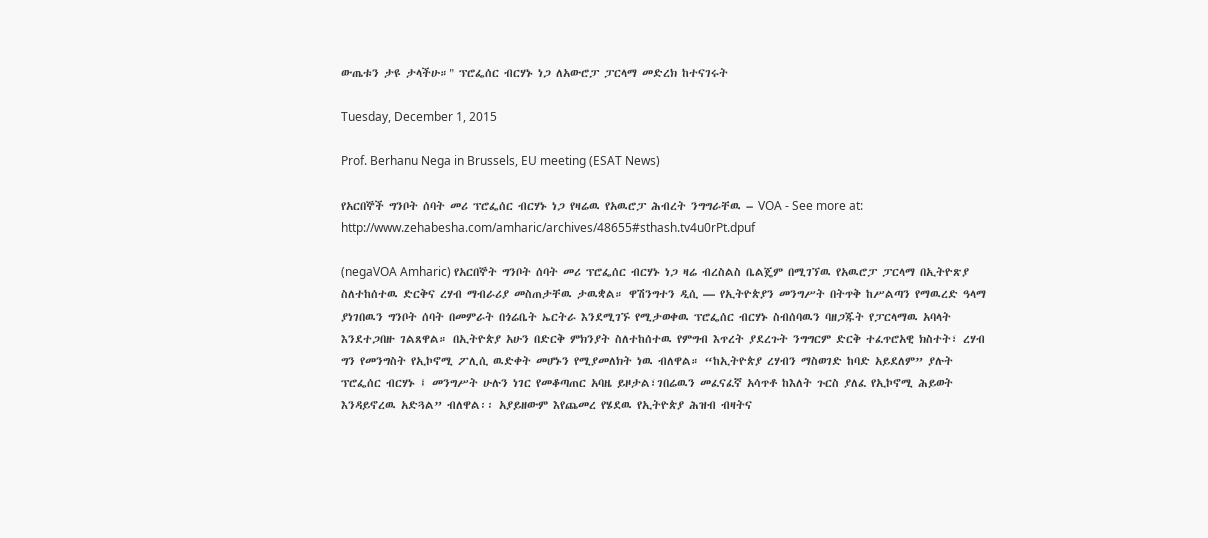ውጤቱን ታዩ ታላችሁ።" ፕሮፌሰር ብርሃኑ ነጋ ለአውሮፓ ፓርላማ መድረክ ከተናገሩት

Tuesday, December 1, 2015

Prof. Berhanu Nega in Brussels, EU meeting (ESAT News)

የአርበኞች ግንቦት ሰባት መሪ ፕሮፌሰር ብርሃኑ ነጋ የዛሬዉ የአዉሮፓ ሕብረት ንግግራቸዉ – VOA - See more at: http://www.zehabesha.com/amharic/archives/48655#sthash.tv4u0rPt.dpuf

(negaVOA Amharic) የአርበኞት ግንቦት ሰባት መሪ ፕሮፌሰር ብርሃኑ ነጋ ዛሬ ብረስልስ ቤልጄም በሚገኘዉ የአዉሮፓ ፓርላማ በኢትዮጽያ ስለተከሰተዉ ድርቅና ረሃብ ማብራሪያ መስጠታቸዉ ታዉቋል። ዋሽንግተን ዲሲ — የኢትዮጵያን መንግሥት በትጥቅ ከሥልጣን የማዉረድ ዓላማ ያነገበዉን ግንቦት ሰባት በመምራት በጎሬቤት ኤርትራ እንደሚገኙ የሚታወቀዉ ፕሮፌሰር ብርሃኑ ስብሰባዉን ባዘጋጁት የፓርላማዉ አባላት እንደተጋበዙ ገልጸዋል። በኢትዮጵያ አሁን በድርቅ ምክንያት ስለተከሰተዉ የምግብ እጥረት ያደረጉት ንግግርም ድርቅ ተፈጥሮአዊ ክስተት፣ ረሃብ ግን የመንግስት የኢኮኖሚ ፖሊሲ ዉድቀት መሆኑን የሚያመለክት ነዉ ብለዋል። “ከኢትዮጵያ ረሃብን ማስወገድ ከባድ አይደለም” ያሉት ፕሮፌሰር ብርሃኑ ፤ መንግሥት ሁሉን ነገር የመቆጣጠር አባዜ ይዞታል፣ገበሬዉን መፈናፈኛ አሳጥቶ ከእለት ጉርስ ያለፈ የኢኮኖሚ ሕይወት እንዳይኖረዉ አድጓል” ብለዋል፡፡ አያይዘውም እየጨመረ የሄደዉ የኢትዮጵያ ሕዝብ ብዛትና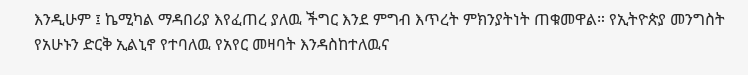እንዲሁም ፤ ኬሚካል ማዳበሪያ እየፈጠረ ያለዉ ችግር እንደ ምግብ እጥረት ምክንያትነት ጠቁመዋል። የኢትዮጵያ መንግስት የአሁኑን ድርቅ ኢልኒኖ የተባለዉ የአየር መዛባት እንዳስከተለዉና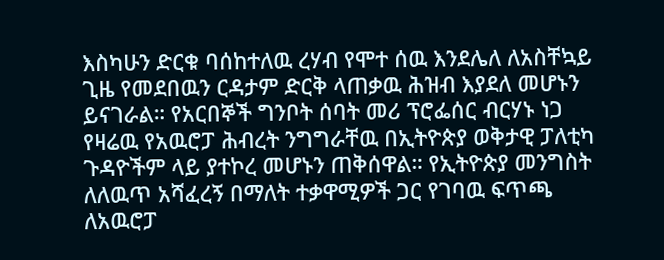እስካሁን ድርቁ ባሰከተለዉ ረሃብ የሞተ ሰዉ እንደሌለ ለአስቸኳይ ጊዜ የመደበዉን ርዳታም ድርቅ ላጠቃዉ ሕዝብ እያደለ መሆኑን ይናገራል። የአርበኞች ግንቦት ሰባት መሪ ፕሮፌሰር ብርሃኑ ነጋ የዛሬዉ የአዉሮፓ ሕብረት ንግግራቸዉ በኢትዮጵያ ወቅታዊ ፓለቲካ ጉዳዮችም ላይ ያተኮረ መሆኑን ጠቅሰዋል። የኢትዮጵያ መንግስት ለለዉጥ አሻፈረኝ በማለት ተቃዋሚዎች ጋር የገባዉ ፍጥጫ ለአዉሮፓ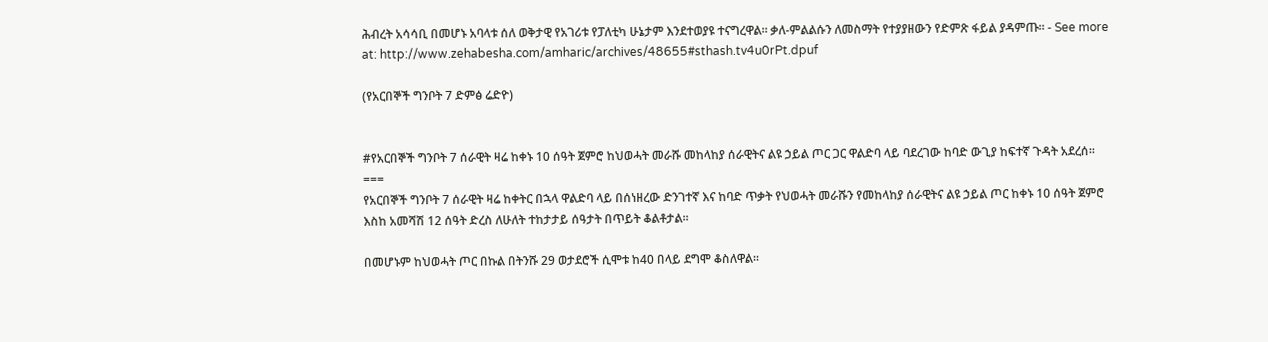ሕብረት አሳሳቢ በመሆኑ አባላቱ ሰለ ወቅታዊ የአገሪቱ የፓለቲካ ሁኔታም እንደተወያዩ ተናግረዋል። ቃለ-ምልልሱን ለመስማት የተያያዘውን የድምጽ ፋይል ያዳምጡ። - See more at: http://www.zehabesha.com/amharic/archives/48655#sthash.tv4u0rPt.dpuf

(የአርበኞች ግንቦት 7 ድምፅ ሬድዮ)


#የአርበኞች ግንቦት 7 ሰራዊት ዛሬ ከቀኑ 10 ሰዓት ጀምሮ ከህወሓት መራሹ መከላከያ ሰራዊትና ልዩ ኃይል ጦር ጋር ዋልድባ ላይ ባደረገው ከባድ ውጊያ ከፍተኛ ጉዳት አደረሰ፡፡
===
የአርበኞች ግንቦት 7 ሰራዊት ዛሬ ከቀትር በኋላ ዋልድባ ላይ በሰነዘረው ድንገተኛ እና ከባድ ጥቃት የህወሓት መራሹን የመከላከያ ሰራዊትና ልዩ ኃይል ጦር ከቀኑ 10 ሰዓት ጀምሮ እስከ አመሻሽ 12 ሰዓት ድረስ ለሁለት ተከታታይ ሰዓታት በጥይት ቆልቶታል፡፡

በመሆኑም ከህወሓት ጦር በኩል በትንሹ 29 ወታደሮች ሲሞቱ ከ40 በላይ ደግሞ ቆስለዋል፡፡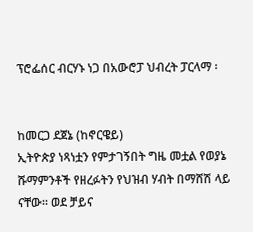ፕሮፌሰር ብርሃኑ ነጋ በአውሮፓ ህብረት ፓርላማ ፡


ከመርጋ ደጀኔ (ከኖርዌይ)
ኢትዮጵያ ነጻነቷን የምታገኝበት ግዜ መቷል የወያኔ ሹማምንቶች የዘረፉትን የህዝብ ሃብት በማሸሽ ላይ ናቸው። ወደ ቻይና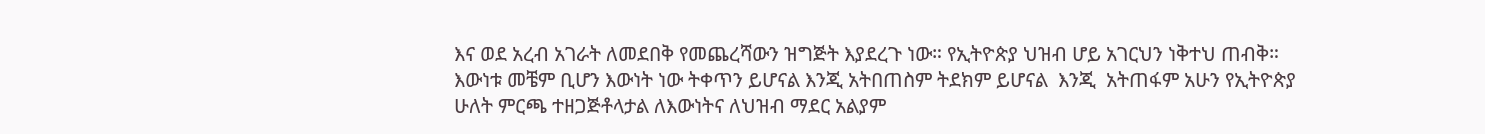እና ወደ አረብ አገራት ለመደበቅ የመጨረሻውን ዝግጅት እያደረጉ ነው። የኢትዮጵያ ህዝብ ሆይ አገርህን ነቅተህ ጠብቅ።
እውነቱ መቼም ቢሆን እውነት ነው ትቀጥን ይሆናል እንጂ አትበጠስም ትደክም ይሆናል  እንጂ  አትጠፋም አሁን የኢትዮጵያ ሁለት ምርጫ ተዘጋጅቶላታል ለእውነትና ለህዝብ ማደር አልያም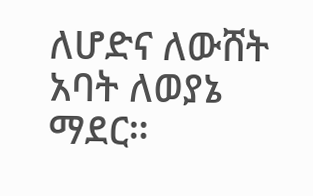ለሆድና ለውሸት አባት ለወያኔ ማደር።